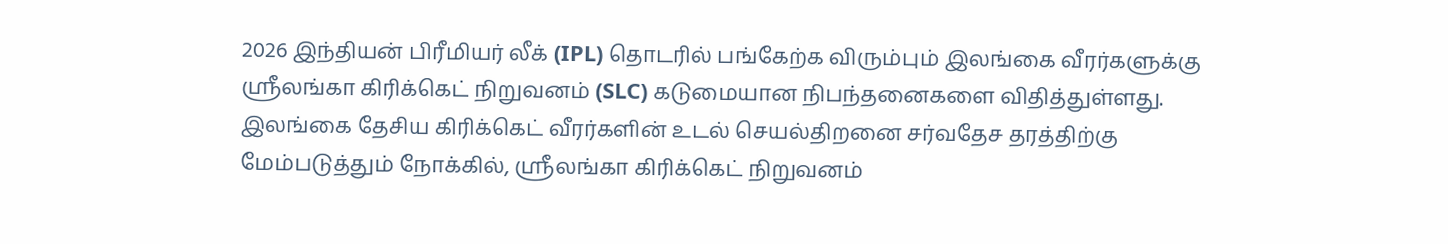2026 இந்தியன் பிரீமியர் லீக் (IPL) தொடரில் பங்கேற்க விரும்பும் இலங்கை வீரர்களுக்கு ஸ்ரீலங்கா கிரிக்கெட் நிறுவனம் (SLC) கடுமையான நிபந்தனைகளை விதித்துள்ளது.
இலங்கை தேசிய கிரிக்கெட் வீரர்களின் உடல் செயல்திறனை சர்வதேச தரத்திற்கு மேம்படுத்தும் நோக்கில், ஸ்ரீலங்கா கிரிக்கெட் நிறுவனம்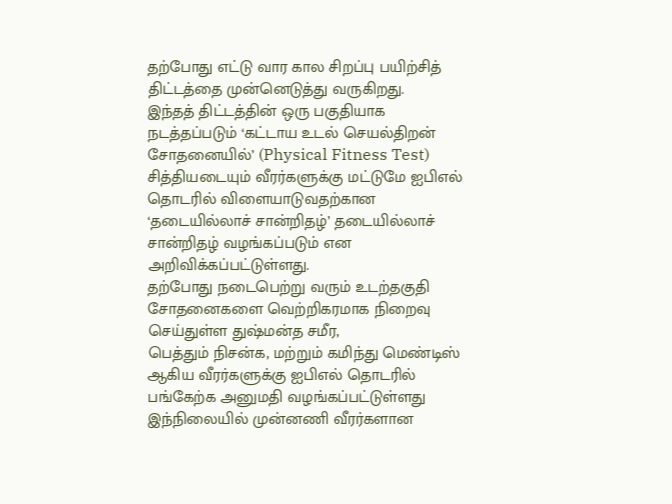தற்போது எட்டு வார கால சிறப்பு பயிற்சித் திட்டத்தை முன்னெடுத்து வருகிறது.
இந்தத் திட்டத்தின் ஒரு பகுதியாக நடத்தப்படும் ‘கட்டாய உடல் செயல்திறன் சோதனையில்’ (Physical Fitness Test) சித்தியடையும் வீரர்களுக்கு மட்டுமே ஐபிஎல் தொடரில் விளையாடுவதற்கான ‘தடையில்லாச் சான்றிதழ்’ தடையில்லாச் சான்றிதழ் வழங்கப்படும் என அறிவிக்கப்பட்டுள்ளது.
தற்போது நடைபெற்று வரும் உடற்தகுதி சோதனைகளை வெற்றிகரமாக நிறைவு செய்துள்ள துஷ்மன்த சமீர,
பெத்தும் நிசன்க, மற்றும் கமிந்து மெண்டிஸ் ஆகிய வீரர்களுக்கு ஐபிஎல் தொடரில் பங்கேற்க அனுமதி வழங்கப்பட்டுள்ளது
இந்நிலையில் முன்னணி வீரர்களான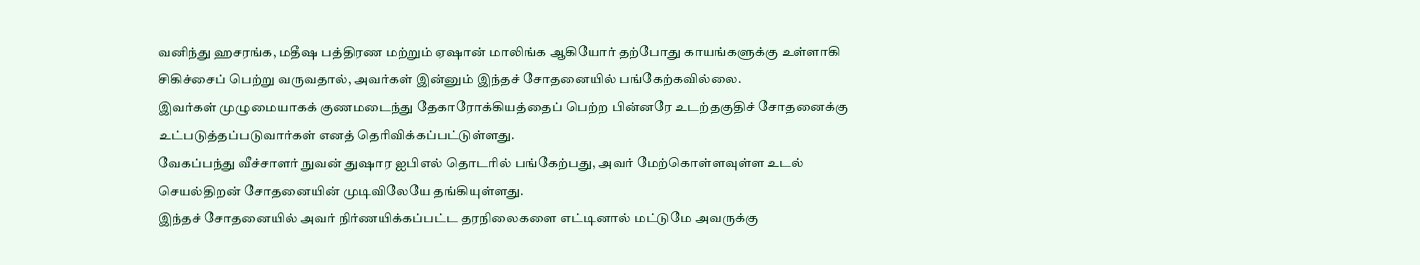வனிந்து ஹசரங்க, மதீஷ பத்திரண மற்றும் ஏஷான் மாலிங்க ஆகியோர் தற்போது காயங்களுக்கு உள்ளாகி சிகிச்சைப் பெற்று வருவதால், அவர்கள் இன்னும் இந்தச் சோதனையில் பங்கேற்கவில்லை.
இவர்கள் முழுமையாகக் குணமடைந்து தேகாரோக்கியத்தைப் பெற்ற பின்னரே உடற்தகுதிச் சோதனைக்கு உட்படுத்தப்படுவார்கள் எனத் தெரிவிக்கப்பட்டுள்ளது.
வேகப்பந்து வீச்சாளர் நுவன் துஷார ஐபிஎல் தொடரில் பங்கேற்பது, அவர் மேற்கொள்ளவுள்ள உடல் செயல்திறன் சோதனையின் முடிவிலேயே தங்கியுள்ளது.
இந்தச் சோதனையில் அவர் நிர்ணயிக்கப்பட்ட தரநிலைகளை எட்டினால் மட்டுமே அவருக்கு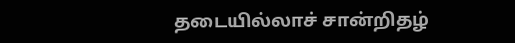தடையில்லாச் சான்றிதழ்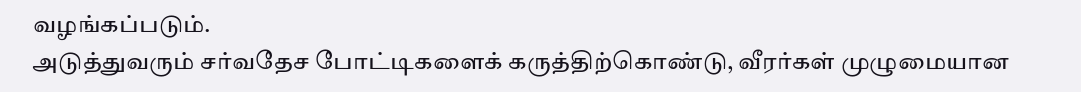வழங்கப்படும்.
அடுத்துவரும் சர்வதேச போட்டிகளைக் கருத்திற்கொண்டு, வீரர்கள் முழுமையான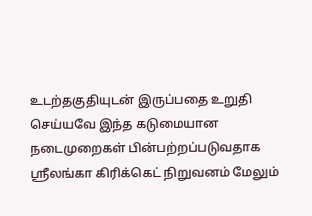உடற்தகுதியுடன் இருப்பதை உறுதி செய்யவே இந்த கடுமையான நடைமுறைகள் பின்பற்றப்படுவதாக ஸ்ரீலங்கா கிரிக்கெட் நிறுவனம் மேலும்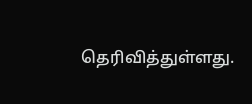தெரிவித்துள்ளது.